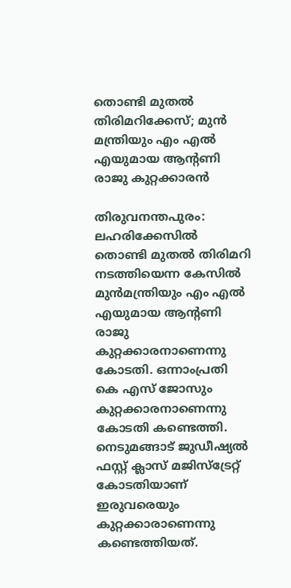തൊണ്ടി മുതല്‍ തിരിമറിക്കേസ്; മുന്‍ മന്ത്രിയും എം എല്‍ എയുമായ ആന്റണി രാജു കുറ്റക്കാരന്‍

തിരുവനന്തപുരം: ലഹരിക്കേസില്‍ തൊണ്ടി മുതല്‍ തിരിമറി നടത്തിയെന്ന കേസില്‍ മുന്‍മന്ത്രിയും എം എല്‍ എയുമായ ആന്റണി രാജു കുറ്റക്കാരനാണെന്നു കോടതി. ഒന്നാംപ്രതി കെ എസ് ജോസും കുറ്റക്കാരനാണെന്നു കോടതി കണ്ടെത്തി. നെടുമങ്ങാട് ജുഡീഷ്യല്‍ ഫസ്റ്റ് ക്ലാസ് മജിസ്‌ട്രേറ്റ് കോടതിയാണ് ഇരുവരെയും കുറ്റക്കാരാണെന്നു കണ്ടെത്തിയത്.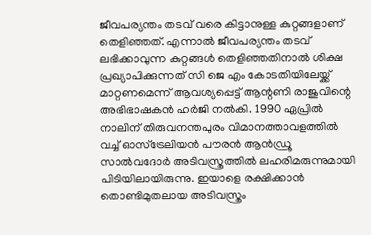ജീവപര്യന്തം തടവ് വരെ കിട്ടാനുള്ള കുറ്റങ്ങളാണ് തെളിഞ്ഞത്. എന്നാല്‍ ജീവപര്യന്തം തടവ് ലഭിക്കാവുന്ന കുറ്റങ്ങള്‍ തെളിഞ്ഞതിനാല്‍ ശിക്ഷ പ്രഖ്യാപിക്കുന്നത് സി ജെ എം കോടതിയിലേയ്ക്ക് മാറ്റണമെന്ന് ആവശ്യപ്പെട്ട് ആന്റണി രാജുവിന്റെ അഭിഭാഷകന്‍ ഹര്‍ജി നല്‍കി. 1990 ഏപ്രില്‍ നാലിന് തിരുവനന്തപുരം വിമാനത്താവളത്തില്‍ വച്ച് ഓസ്‌ട്രേലിയന്‍ പൗരന്‍ ആന്‍ഡ്രൂ സാല്‍വദോര്‍ അടിവസ്ത്രത്തില്‍ ലഹരിമരുന്നുമായി പിടിയിലായിരുന്നു. ഇയാളെ രക്ഷിക്കാന്‍ തൊണ്ടിമുതലായ അടിവസ്ത്രം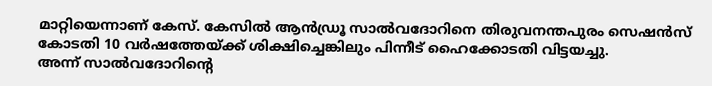മാറ്റിയെന്നാണ് കേസ്. കേസില്‍ ആന്‍ഡ്രൂ സാല്‍വദോറിനെ തിരുവനന്തപുരം സെഷന്‍സ് കോടതി 10 വര്‍ഷത്തേയ്ക്ക് ശിക്ഷിച്ചെങ്കിലും പിന്നീട് ഹൈക്കോടതി വിട്ടയച്ചു.
അന്ന് സാല്‍വദോറിന്റെ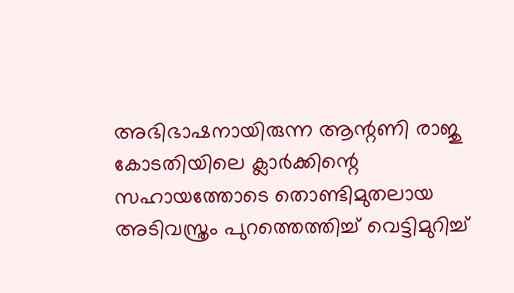അഭിഭാഷനായിരുന്ന ആന്റണി രാജു കോടതിയിലെ ക്ലാര്‍ക്കിന്റെ സഹായത്തോടെ തൊണ്ടിമുതലായ അടിവസ്ത്രം പുറത്തെത്തിച്ച് വെട്ടിമുറിച്ച്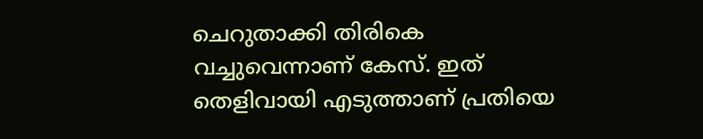ചെറുതാക്കി തിരികെ വച്ചുവെന്നാണ് കേസ്. ഇത് തെളിവായി എടുത്താണ് പ്രതിയെ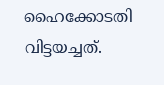ഹൈക്കോടതി വിട്ടയച്ചത്.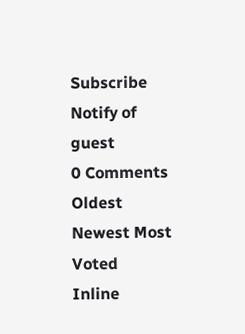Subscribe
Notify of
guest
0 Comments
Oldest
Newest Most Voted
Inline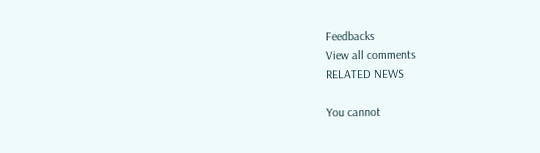Feedbacks
View all comments
RELATED NEWS

You cannot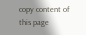copy content of this page